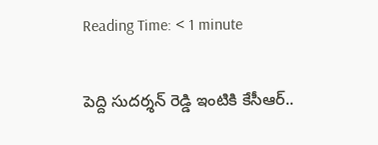Reading Time: < 1 minute

పెద్ది సుదర్శన్ రెడ్డి ఇంటికి కేసీఆర్..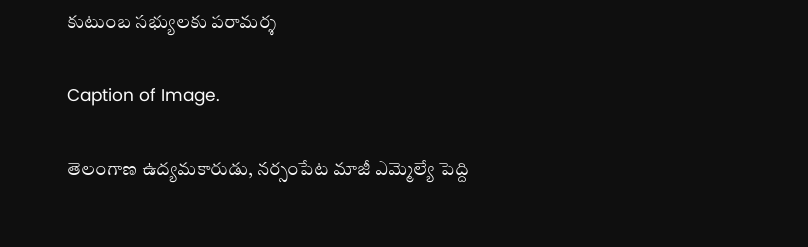కుటుంబ సభ్యులకు పరామర్శ

Caption of Image.

తెలంగాణ ఉద్యమకారుడు, నర్సంపేట మాజీ ఎమ్మెల్యే పెద్ది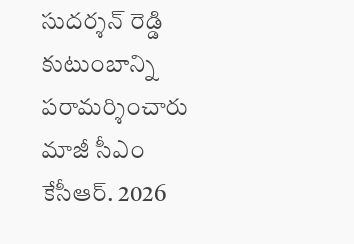సుదర్శన్ రెడ్డి కుటుంబాన్ని పరామర్శించారు మాజీ సీఎం కేసీఆర్. 2026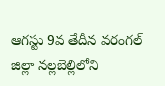ఆగస్టు 9వ తేదీన వరంగల్ జిల్లా నల్లబెల్లిలోని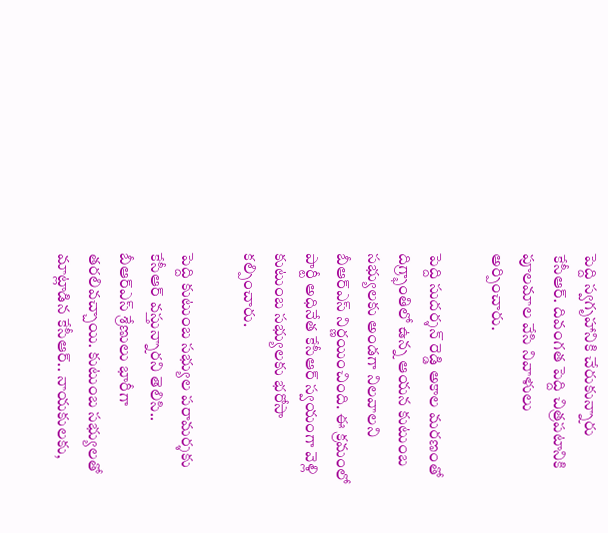పెద్ది స్వగృహానికి చేరుకున్నారు కేసీఆర్. దివంగత పెద్ది చిత్రపటానికి పూలమాల వేసి నివాళులు అర్పించారు.

పెద్ది సుదర్శన్ రెడ్డి అకాల మరణంతో దిగ్ర్భాంతిలో ఉన్న ఆయన కుటుంబ సభ్యులకు అండగా నిలవాలని బీఆర్ఎస్ నిర్ణయించింది. ఈ క్రమంలో పార్టీ అధినేత కేసీఆర్ స్వయంగా వెళ్లి కుటుంబ సభ్యులకు భరోసా కల్పించారు.

పెద్ది కుటుంబ సభ్యుల పరామర్శకు కేసీఆర్ వస్తున్నారని తెలిసి.. బీఆర్ఎస్ శ్రేణులు భారీగా తరలివచ్చాయి. కుటుంబ సభ్యులతో మాట్లాడిన కేసీఆర్.. నాయకులకు,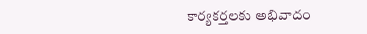కార్యకర్తలకు అభివాదం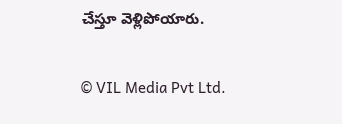చేస్తూ వెళ్లిపోయారు.

© VIL Media Pvt Ltd.